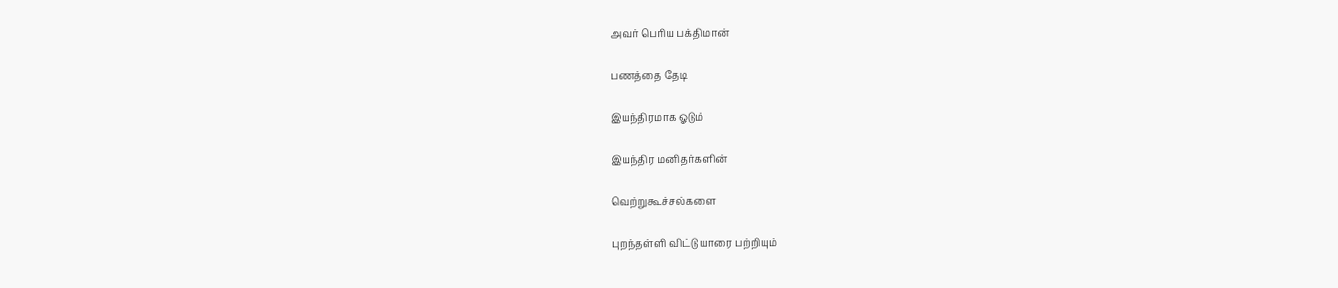அவர் பெரிய பக்திமான்

பணத்தை தேடி

இயந்திரமாக ஓடும்

இயந்திர மனிதர்களின்

வெற்றுகூச்சல்களை

புறந்தள்ளி விட்டு யாரை பற்றியும்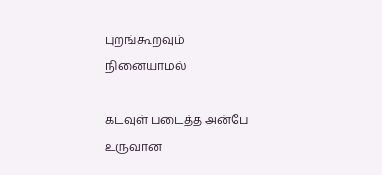புறங்கூறவும் நினையாமல்

கடவுள் படைத்த அன்பே உருவான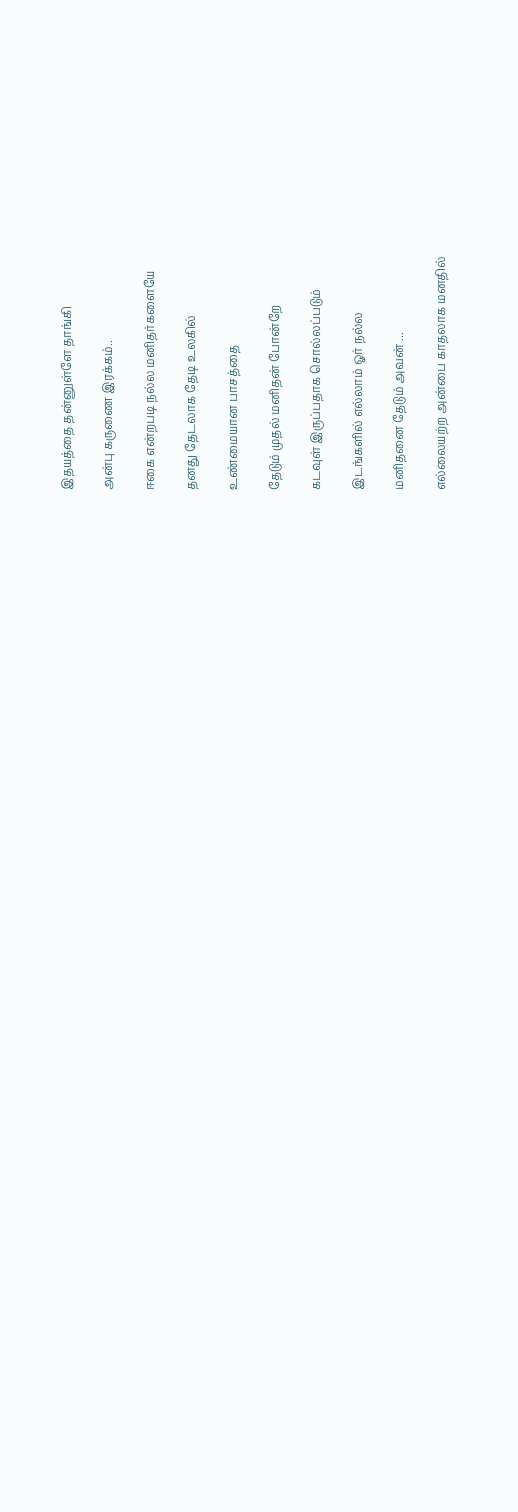இதயத்தை தன்னுள்ளே தாங்கி

அன்பு கருணை இரக்கம்..

ஈகை என்றபடி நல்ல மனிதர்களையே

தனது தேடலாக தேடி உலகில்

உண்மையான பாசத்தை

தேடும் முதல் மனிதன் போன்றே

கடவுள் இருப்பதாக சொல்லப்படும்

இடங்களில் எல்லாம் ஓர் நல்ல

மனிதனை தேடும் அவன் ...

எல்லையற்ற அன்பை காதலாக மனதில்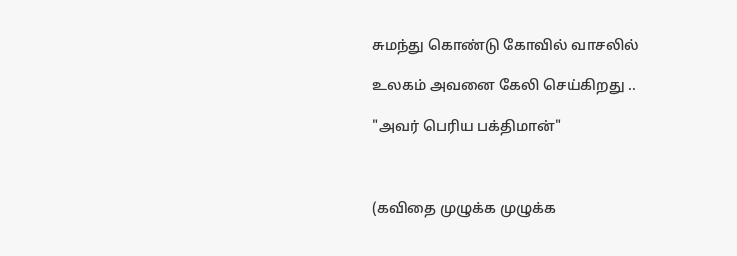சுமந்து கொண்டு கோவில் வாசலில்

உலகம் அவனை கேலி செய்கிறது ..

"அவர் பெரிய பக்திமான்"



(கவிதை முழுக்க முழுக்க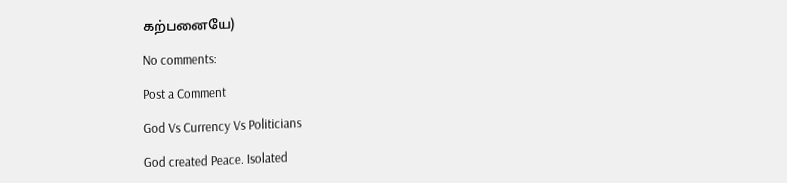கற்பனையே)

No comments:

Post a Comment

God Vs Currency Vs Politicians

God created Peace. Isolated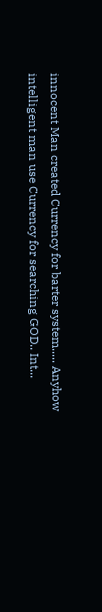innocent Man created Currency for barter system..... Anyhow intelligent man use Currency for searching GOD.. Int...